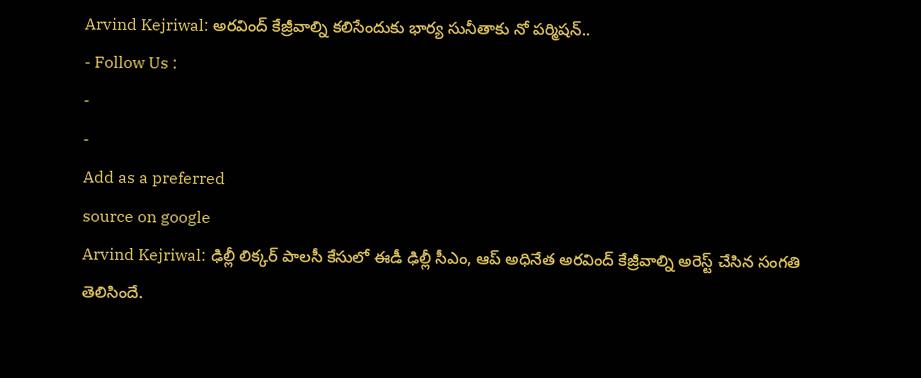Arvind Kejriwal: అరవింద్ కేజ్రీవాల్ని కలిసేందుకు భార్య సునీతాకు నో పర్మిషన్..
- Follow Us :
-
-
Add as a preferred
source on google
Arvind Kejriwal: ఢిల్లీ లిక్కర్ పాలసీ కేసులో ఈడీ ఢిల్లీ సీఎం, ఆప్ అధినేత అరవింద్ కేజ్రీవాల్ని అరెస్ట్ చేసిన సంగతి తెలిసిందే.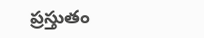ప్రస్తుతం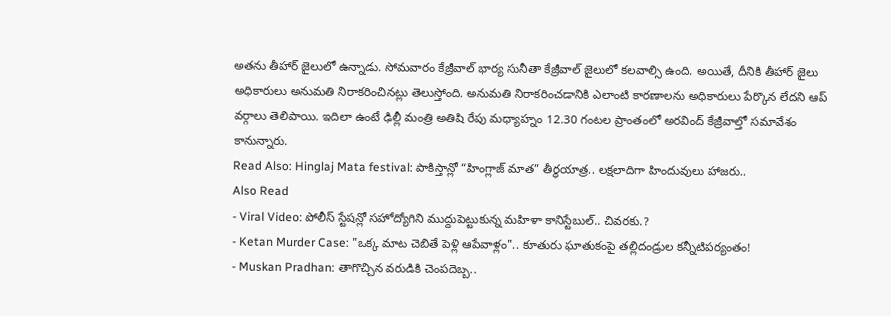అతను తీహార్ జైలులో ఉన్నాడు. సోమవారం కేజ్రీవాల్ భార్య సునీతా కేజ్రీవాల్ జైలులో కలవాల్సి ఉంది. అయితే, దీనికి తీహార్ జైలు అధికారులు అనుమతి నిరాకరించినట్లు తెలుస్తోంది. అనుమతి నిరాకరించడానికి ఎలాంటి కారణాలను అధికారులు పేర్కొన లేదని ఆప్ వర్గాలు తెలిపాయి. ఇదిలా ఉంటే ఢిల్లీ మంత్రి అతిషి రేపు మధ్యాహ్నం 12.30 గంటల ప్రాంతంలో అరవింద్ కేజ్రీవాల్తో సమావేశం కానున్నారు.
Read Also: Hinglaj Mata festival: పాకిస్తాన్లో “హింగ్లాజ్ మాత” తీర్థయాత్ర.. లక్షలాదిగా హిందువులు హాజరు..
Also Read
- Viral Video: పోలీస్ స్టేషన్లో సహోద్యోగిని ముద్దుపెట్టుకున్న మహిళా కానిస్టేబుల్.. చివరకు.?
- Ketan Murder Case: "ఒక్క మాట చెబితే పెళ్లి ఆపేవాళ్లం".. కూతురు ఘాతుకంపై తల్లిదండ్రుల కన్నీటిపర్యంతం!
- Muskan Pradhan: తాగొచ్చిన వరుడికి చెంపదెబ్బ..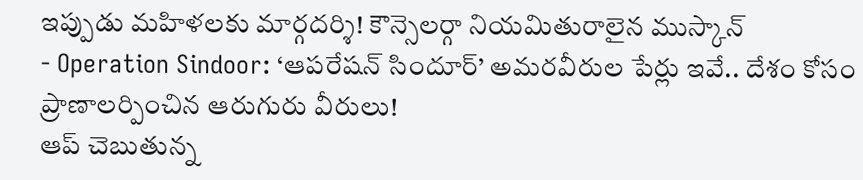ఇప్పుడు మహిళలకు మార్గదర్శి! కౌన్సెలర్గా నియమితురాలైన ముస్కాన్
- Operation Sindoor: ‘ఆపరేషన్ సిందూర్’ అమరవీరుల పేర్లు ఇవే.. దేశం కోసం ప్రాణాలర్పించిన ఆరుగురు వీరులు!
ఆప్ చెబుతున్న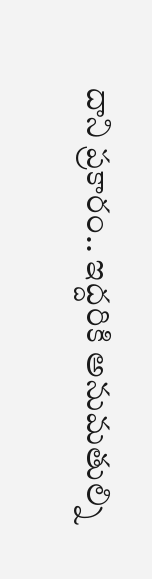దాని ప్రకారం.. ఇద్దరికి అనుమతుల్ని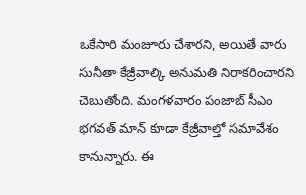ఒకేసారి మంజూరు చేశారని, అయితే వారు సునీతా కేజ్రీవాల్కి అనుమతి నిరాకరించారని చెబుతోంది. మంగళవారం పంజాబ్ సీఎం భగవత్ మాన్ కూడా కేజ్రీవాల్తో సమావేశం కానున్నారు. ఈ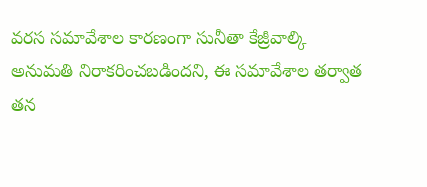వరస సమావేశాల కారణంగా సునీతా కేజ్రీవాల్కి అనుమతి నిరాకరించబడిందని, ఈ సమావేశాల తర్వాత తన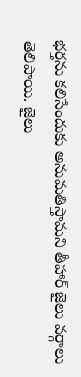భర్తను కలిసేందుకు అనుమతిస్తామని తీహార్ జైలు వర్గాలు తెలిపాయి. జైలు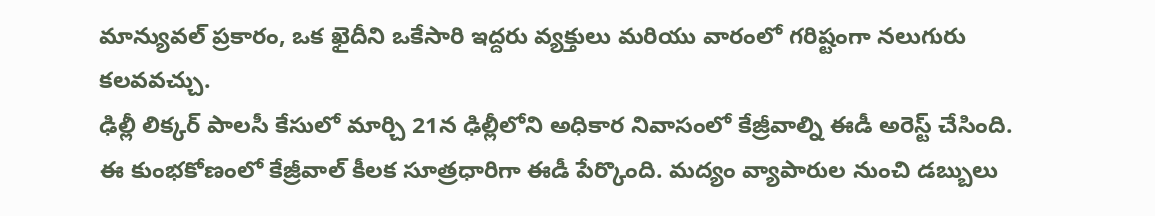మాన్యువల్ ప్రకారం, ఒక ఖైదీని ఒకేసారి ఇద్దరు వ్యక్తులు మరియు వారంలో గరిష్టంగా నలుగురు కలవవచ్చు.
ఢిల్లీ లిక్కర్ పాలసీ కేసులో మార్చి 21న ఢిల్లీలోని అధికార నివాసంలో కేజ్రీవాల్ని ఈడీ అరెస్ట్ చేసింది. ఈ కుంభకోణంలో కేజ్రీవాల్ కీలక సూత్రధారిగా ఈడీ పేర్కొంది. మద్యం వ్యాపారుల నుంచి డబ్బులు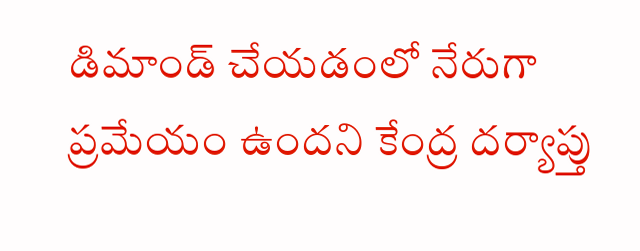డిమాండ్ చేయడంలో నేరుగా ప్రమేయం ఉందని కేంద్ర దర్యాప్తు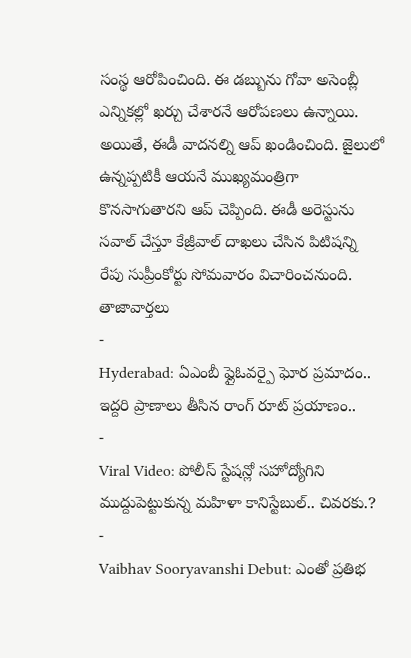సంస్థ ఆరోపించింది. ఈ డబ్బును గోవా అసెంబ్లీ ఎన్నికల్లో ఖర్చు చేశారనే ఆరోపణలు ఉన్నాయి. అయితే, ఈడీ వాదనల్ని ఆప్ ఖండించింది. జైలులో ఉన్నప్పటికీ ఆయనే ముఖ్యమంత్రిగా కొనసాగుతారని ఆప్ చెప్పింది. ఈడీ అరెస్టును సవాల్ చేస్తూ కేజ్రీవాల్ దాఖలు చేసిన పిటిషన్ని రేపు సుప్రీంకోర్టు సోమవారం విచారించనుంది.
తాజావార్తలు
-
Hyderabad: ఏఎంబీ ఫ్లైఓవర్పై ఘోర ప్రమాదం.. ఇద్దరి ప్రాణాలు తీసిన రాంగ్ రూట్ ప్రయాణం..
-
Viral Video: పోలీస్ స్టేషన్లో సహోద్యోగిని ముద్దుపెట్టుకున్న మహిళా కానిస్టేబుల్.. చివరకు.?
-
Vaibhav Sooryavanshi Debut: ఎంతో ప్రతిభ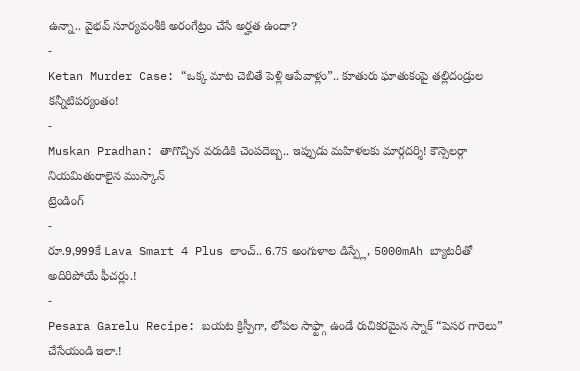ఉన్నా.. వైభవ్ సూర్యవంశీకి అరంగేట్రం చేసే అర్హత ఉందా?
-
Ketan Murder Case: “ఒక్క మాట చెబితే పెళ్లి ఆపేవాళ్లం”.. కూతురు ఘాతుకంపై తల్లిదండ్రుల కన్నీటిపర్యంతం!
-
Muskan Pradhan: తాగొచ్చిన వరుడికి చెంపదెబ్బ.. ఇప్పుడు మహిళలకు మార్గదర్శి! కౌన్సెలర్గా నియమితురాలైన ముస్కాన్
ట్రెండింగ్
-
రూ.9,999కే Lava Smart 4 Plus లాంచ్.. 6.75 అంగుళాల డిస్ప్లే, 5000mAh బ్యాటరీతో అదిరిపోయే ఫీచర్లు.!
-
Pesara Garelu Recipe: బయట క్రిస్పీగా, లోపల సాఫ్ట్గా ఉండే రుచికరమైన స్నాక్ “పెసర గారెలు” చేసేయండి ఇలా.!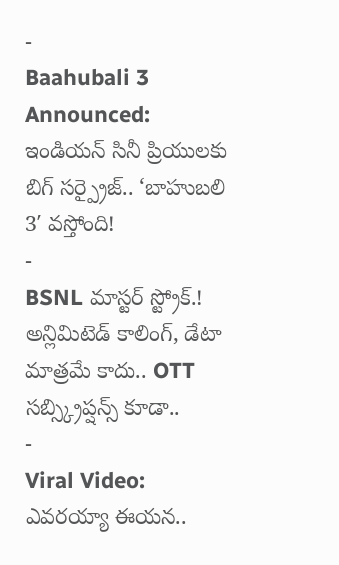-
Baahubali 3 Announced: ఇండియన్ సినీ ప్రియులకు బిగ్ సర్ప్రైజ్.. ‘బాహుబలి 3′ వస్తోంది!
-
BSNL మాస్టర్ స్ట్రోక్.! అన్లిమిటెడ్ కాలింగ్, డేటా మాత్రమే కాదు.. OTT సబ్స్క్రిప్షన్స్ కూడా..
-
Viral Video: ఎవరయ్యా ఈయన..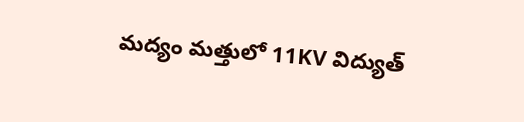మద్యం మత్తులో 11KV విద్యుత్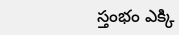స్తంభం ఎక్కి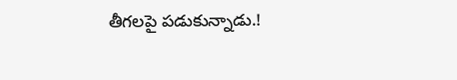తీగలపై పడుకున్నాడు.!